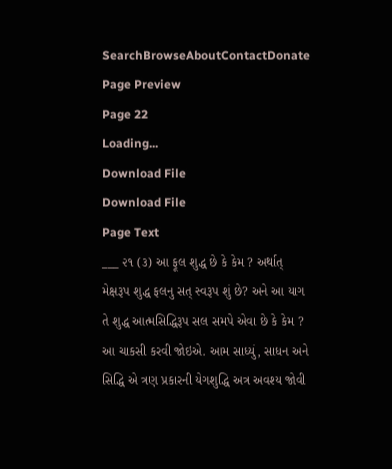SearchBrowseAboutContactDonate
Page Preview
Page 22
Loading...
Download File
Download File
Page Text
___ ૨૧ (૩) આ ફૂલ શુદ્ધ છે કે કેમ ? અર્થાત્ મેક્ષરૂપ શુદ્ધ ફલનુ સત્ સ્વરૂપ શું છે? અને આ યાગ તે શુદ્ધ આત્મસિદ્ધિરૂપ સલ સમપે એવા છે કે કેમ ? આ ચાકસી કરવી જોઇએ. આમ સાધ્યું, સાધન અને સિદ્ધિ એ ત્રણ પ્રકારની યેગશુદ્ધિ અત્ર અવશ્ય જોવી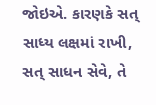જોઇએ. કારણકે સત્ સાધ્ય લક્ષમાં રાખી, સત્ સાધન સેવે, તે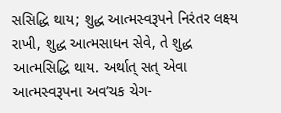સસિદ્ધિ થાય; શુદ્ધ આત્મસ્વરૂપને નિરંતર લક્ષ્ય રાખી, શુદ્ધ આત્મસાધન સેવે, તે શુદ્ધ આત્મસિદ્ધિ થાય. અર્થાત્ સત્ એવા આત્મસ્વરૂપના અવ’ચક ચેગ-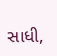સાધી,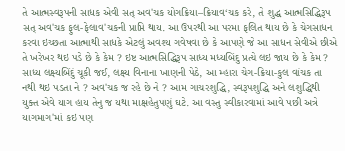તે આત્મસ્વરૂપની સાધક એવી સત્ અવ'ચક યોગક્રિયા–ક્રિયાવ‘ચક કરે, તે શુદ્ધ આત્મસિદ્ધિરૂપ સત્ અવ'ચક ફુલ-ફેલાવ'ચકની પ્રાપ્તિ થાય. આ ઉપરથી આ પરમા ફલિત થાય છે કે ચેગસાધન કરવા ઇચ્છતા આત્માથી સાધકે એટલું અવશ્ય ગવેષવા છે કે આપણે જે આ સાધન સેવીએ છીએ તે ખરેખર થઇ પડે છે કે કેમ ? ઇષ્ટ આત્મસિદ્ધિરૂપ સાધ્ય મધ્યબિંદુ પ્રત્યે લઇ જાય છે કે કેમ ? સાધ્ય લક્ષ્યબિંદું ચૂકી જઈ, લક્ષ્ય વિનાના ખાણની પેઠે, આ મ્હારા ચેગ-ક્રિયા-કુલ વાંચક તા નથી થઇ પડતા ને ? અવ'ચક જ રહે છે ને ? આમ ગાચરશુદ્ધિ, સ્વરૂપશુદ્ધિ અને લશુદ્ધિથી યુક્ત એવે યાગ હાય તેનુ જ યથા માક્ષહેતુપણું ઘટે. આ વસ્તુ સ્વીકારવામાં આવે પછી અત્રે યાગમાગ'માં કઇ પણ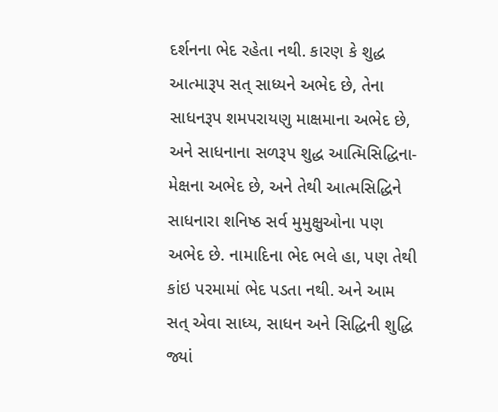દર્શનના ભેદ રહેતા નથી. કારણ કે શુદ્ધ આત્મારૂપ સત્ સાધ્યને અભેદ છે, તેના સાધનરૂપ શમપરાયણુ માક્ષમાના અભેદ છે, અને સાધનાના સળરૂપ શુદ્ધ આત્મિસિદ્ધિના-મેક્ષના અભેદ છે, અને તેથી આત્મસિદ્ધિને સાધનારા શનિષ્ઠ સર્વ મુમુક્ષુઓના પણ અભેદ છે. નામાદિના ભેદ ભલે હા, પણ તેથી કાંઇ પરમામાં ભેદ પડતા નથી. અને આમ સત્ એવા સાધ્ય, સાધન અને સિદ્ધિની શુદ્ધિ જ્યાં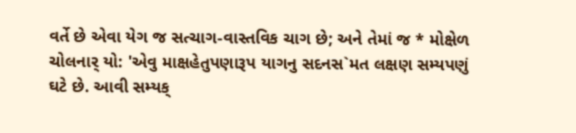વર્તે છે એવા યેગ જ સત્ચાગ-વાસ્તવિક ચાગ છે; અને તેમાં જ * મોક્ષેળ ચોલનાર્ યો: 'એવુ માક્ષહેતુપણારૂપ યાગનુ સદનસ`મત લક્ષણ સમ્યપણું ઘટે છે. આવી સમ્યક્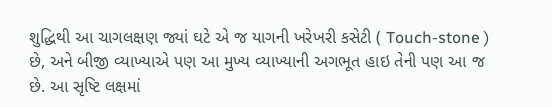શુદ્ધિથી આ ચાગલક્ષણ જ્યાં ઘટે એ જ યાગની ખરેખરી કસેટી ( Touch-stone ) છે, અને બીજી વ્યાખ્યાએ પણ આ મુખ્ય વ્યાખ્યાની અગભૂત હાઇ તેની પણ આ જ છે. આ સૃષ્ટિ લક્ષમાં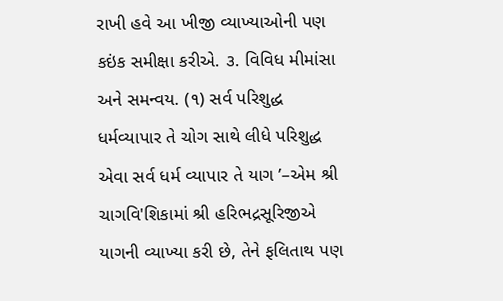રાખી હવે આ ખીજી વ્યાખ્યાઓની પણ કઇંક સમીક્ષા કરીએ. ૩. વિવિધ મીમાંસા અને સમન્વય. (૧) સર્વ પરિશુદ્ધ ધર્મવ્યાપાર તે ચોગ સાથે લીધે પરિશુદ્ધ એવા સર્વ ધર્મ વ્યાપાર તે યાગ ’–એમ શ્રી ચાગવિ'શિકામાં શ્રી હરિભદ્રસૂરિજીએ યાગની વ્યાખ્યા કરી છે, તેને ફલિતાથ પણ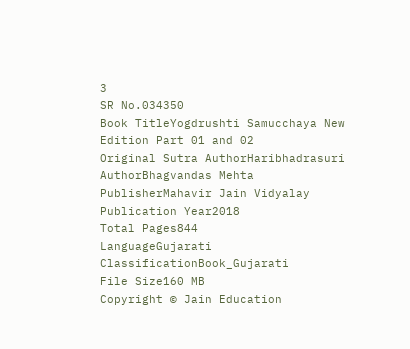3
SR No.034350
Book TitleYogdrushti Samucchaya New Edition Part 01 and 02
Original Sutra AuthorHaribhadrasuri
AuthorBhagvandas Mehta
PublisherMahavir Jain Vidyalay
Publication Year2018
Total Pages844
LanguageGujarati
ClassificationBook_Gujarati
File Size160 MB
Copyright © Jain Education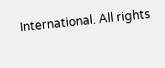International. All rights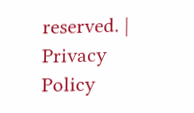reserved. | Privacy Policy